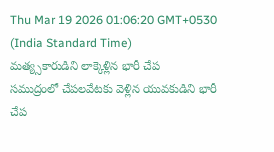Thu Mar 19 2026 01:06:20 GMT+0530 (India Standard Time)
మత్య్సకారుడిని లాక్కెళ్లిన భారీ చేప
సముద్రంలో చేపలవేటకు వెళ్లిన యువకుడిని భారీ చేప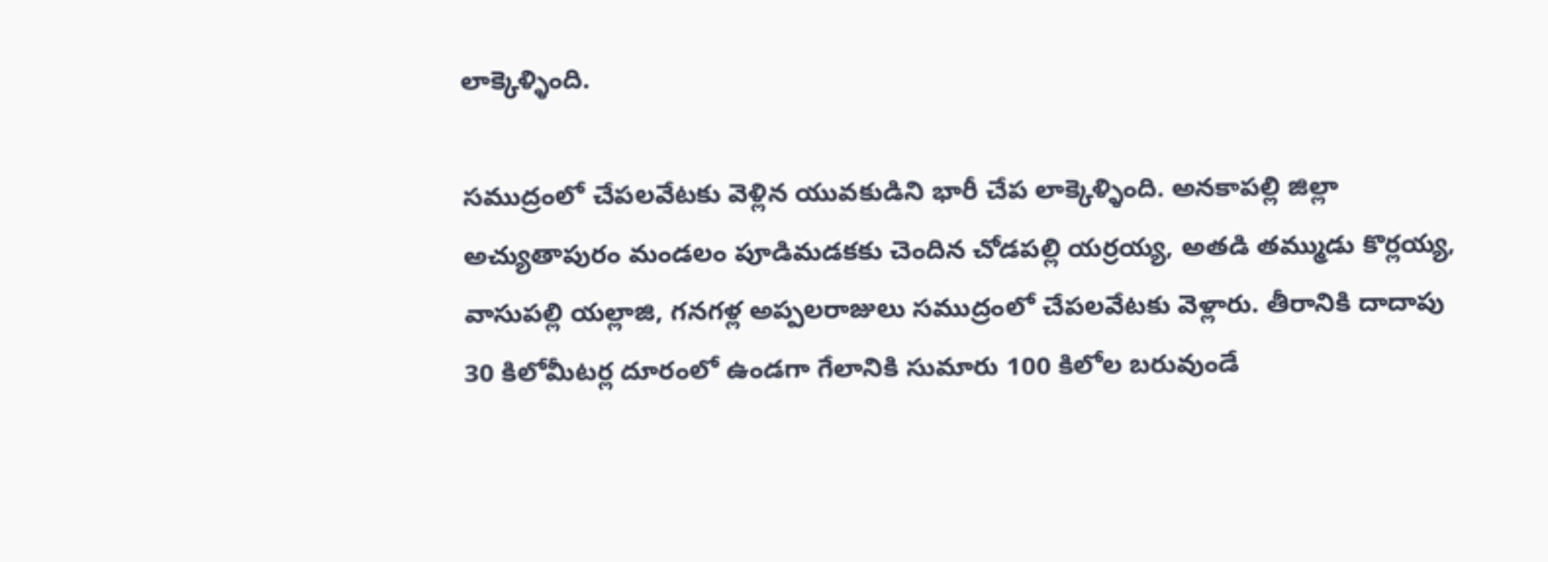లాక్కెళ్ళింది.

సముద్రంలో చేపలవేటకు వెళ్లిన యువకుడిని భారీ చేప లాక్కెళ్ళింది. అనకాపల్లి జిల్లా అచ్యుతాపురం మండలం పూడిమడకకు చెందిన చోడపల్లి యర్రయ్య, అతడి తమ్ముడు కొర్లయ్య, వాసుపల్లి యల్లాజి, గనగళ్ల అప్పలరాజులు సముద్రంలో చేపలవేటకు వెళ్లారు. తీరానికి దాదాపు 30 కిలోమీటర్ల దూరంలో ఉండగా గేలానికి సుమారు 100 కిలోల బరువుండే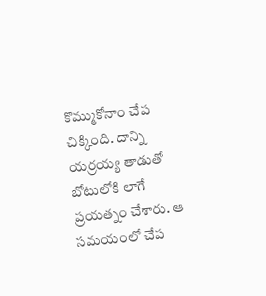కొమ్ముకోనాం చేప చిక్కింది. దాన్ని యర్రయ్య తాడుతో బోటులోకి లాగే ప్రయత్నం చేశారు. ఆ సమయంలో చేప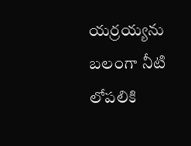యర్రయ్యను బలంగా నీటి లోపలికి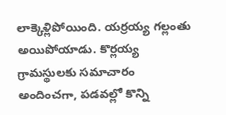లాక్కెళ్లిపోయింది. యర్రయ్య గల్లంతు అయిపోయాడు. కొర్లయ్య గ్రామస్థులకు సమాచారం అందించగా, పడవల్లో కొన్ని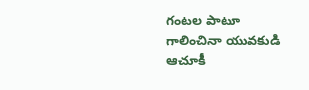గంటల పాటూ గాలించినా యువకుడి ఆచూకీ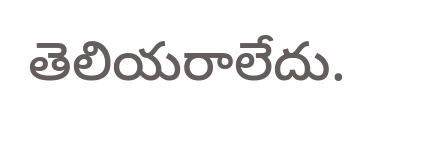తెలియరాలేదు.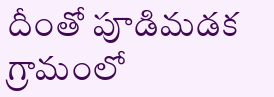దీంతో పూడిమడక గ్రామంలో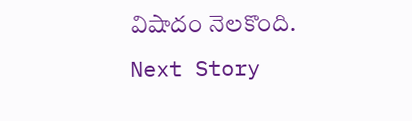విషాదం నెలకొంది.
Next Story